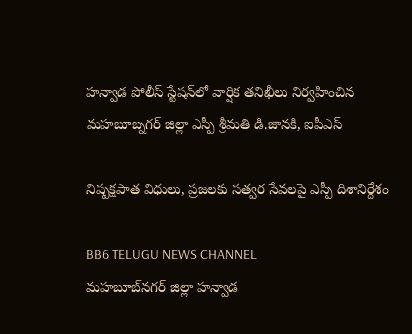హన్వాడ పోలీస్ స్టేషన్‌లో వార్షిక తనిఖీలు నిర్వహించిన మహబూబ్నగర్ జిల్లా ఎస్పీ శ్రీమతి డి.జానకి, ఐపీఎస్

నిష్పక్షపాత విధులు, ప్రజలకు సత్వర సేవలపై ఎస్పీ దిశానిర్దేశం

BB6 TELUGU NEWS CHANNEL
మహబూబ్‌నగర్ జిల్లా హన్వాడ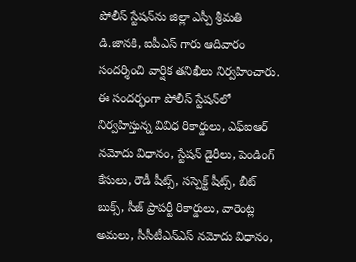పోలీస్ స్టేషన్‌ను జిల్లా ఎస్పీ శ్రీమతి డి.జానకి, ఐపీఎస్ గారు ఆదివారం సందర్శించి వార్షిక తనిఖీలు నిర్వహించారు. ఈ సందర్భంగా పోలీస్ స్టేషన్‌లో నిర్వహిస్తున్న వివిధ రికార్డులు, ఎఫ్‌ఐఆర్ నమోదు విధానం, స్టేషన్ డైరీలు, పెండింగ్ కేసులు, రౌడీ షీట్స్, సస్పెక్ట్ షీట్స్, బీట్ బుక్స్, సీజ్ ప్రాపర్టీ రికార్డులు, వారెంట్ల అమలు, సీసీటీఎన్‌ఎస్ నమోదు విధానం,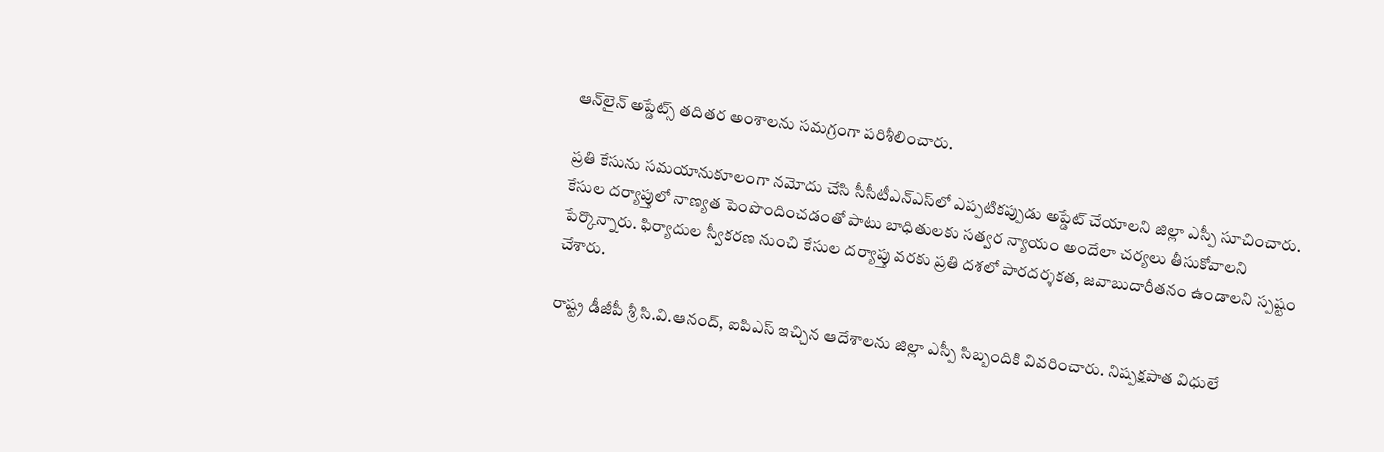ఆన్‌లైన్ అప్డేట్స్ తదితర అంశాలను సమగ్రంగా పరిశీలించారు.

ప్రతి కేసును సమయానుకూలంగా నమోదు చేసి సీసీటీఎన్‌ఎస్‌లో ఎప్పటికప్పుడు అప్డేట్ చేయాలని జిల్లా ఎస్పీ సూచించారు. కేసుల దర్యాప్తులో నాణ్యత పెంపొందించడంతో పాటు బాధితులకు సత్వర న్యాయం అందేలా చర్యలు తీసుకోవాలని పేర్కొన్నారు. ఫిర్యాదుల స్వీకరణ నుంచి కేసుల దర్యాప్తు వరకు ప్రతి దశలో పారదర్శకత, జవాబుదారీతనం ఉండాలని స్పష్టం చేశారు.

రాష్ట్ర డీజీపీ శ్రీ సి.వి.ఆనంద్, ఐపిఎస్ ఇచ్చిన ఆదేశాలను జిల్లా ఎస్పీ సిబ్బందికి వివరించారు. నిష్పక్షపాత విధులే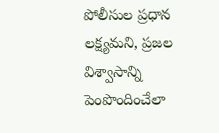పోలీసుల ప్రధాన లక్ష్యమని, ప్రజల విశ్వాసాన్ని పెంపొందించేలా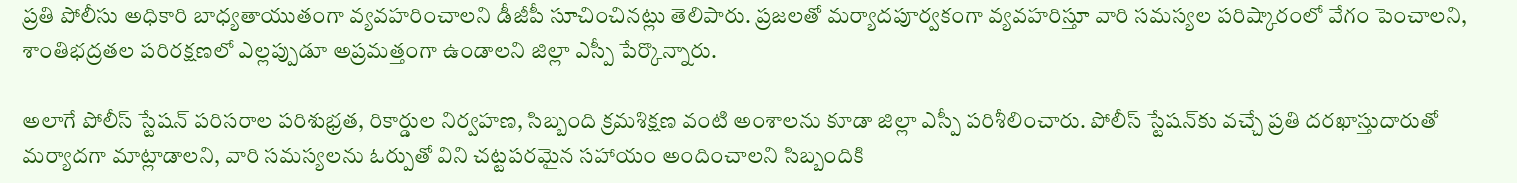ప్రతి పోలీసు అధికారి బాధ్యతాయుతంగా వ్యవహరించాలని డీజీపీ సూచించినట్లు తెలిపారు. ప్రజలతో మర్యాదపూర్వకంగా వ్యవహరిస్తూ వారి సమస్యల పరిష్కారంలో వేగం పెంచాలని, శాంతిభద్రతల పరిరక్షణలో ఎల్లప్పుడూ అప్రమత్తంగా ఉండాలని జిల్లా ఎస్పీ పేర్కొన్నారు.

అలాగే పోలీస్ స్టేషన్ పరిసరాల పరిశుభ్రత, రికార్డుల నిర్వహణ, సిబ్బంది క్రమశిక్షణ వంటి అంశాలను కూడా జిల్లా ఎస్పీ పరిశీలించారు. పోలీస్ స్టేషన్‌కు వచ్చే ప్రతి దరఖాస్తుదారుతో మర్యాదగా మాట్లాడాలని, వారి సమస్యలను ఓర్పుతో విని చట్టపరమైన సహాయం అందించాలని సిబ్బందికి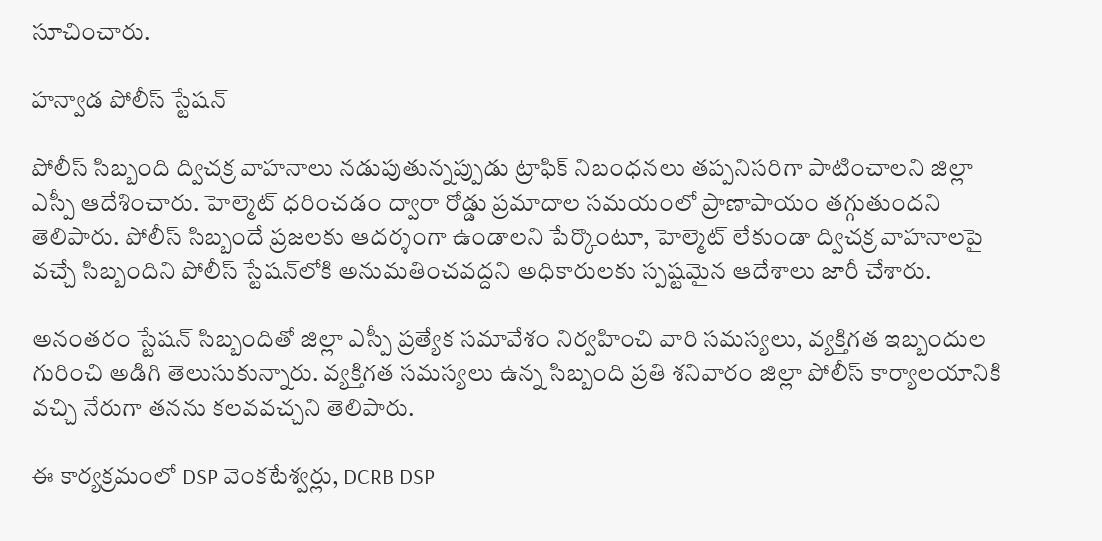సూచించారు.

హన్వాడ పోలీస్ స్టేషన్

పోలీస్ సిబ్బంది ద్విచక్ర వాహనాలు నడుపుతున్నప్పుడు ట్రాఫిక్ నిబంధనలు తప్పనిసరిగా పాటించాలని జిల్లా ఎస్పీ ఆదేశించారు. హెల్మెట్ ధరించడం ద్వారా రోడ్డు ప్రమాదాల సమయంలో ప్రాణాపాయం తగ్గుతుందని తెలిపారు. పోలీస్ సిబ్బందే ప్రజలకు ఆదర్శంగా ఉండాలని పేర్కొంటూ, హెల్మెట్ లేకుండా ద్విచక్ర వాహనాలపై వచ్చే సిబ్బందిని పోలీస్ స్టేషన్‌లోకి అనుమతించవద్దని అధికారులకు స్పష్టమైన ఆదేశాలు జారీ చేశారు.

అనంతరం స్టేషన్ సిబ్బందితో జిల్లా ఎస్పీ ప్రత్యేక సమావేశం నిర్వహించి వారి సమస్యలు, వ్యక్తిగత ఇబ్బందుల గురించి అడిగి తెలుసుకున్నారు. వ్యక్తిగత సమస్యలు ఉన్న సిబ్బంది ప్రతి శనివారం జిల్లా పోలీస్ కార్యాలయానికి వచ్చి నేరుగా తనను కలవవచ్చని తెలిపారు.

ఈ కార్యక్రమంలో DSP వెంకటేశ్వర్లు, DCRB DSP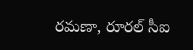రమణా, రూరల్ సీఐ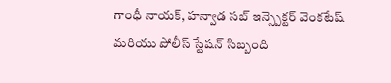గాంధీ నాయక్, హన్వాడ సబ్ ఇన్స్పెక్టర్ వెంకటేష్ మరియు పోలీస్ స్టేషన్ సిబ్బంది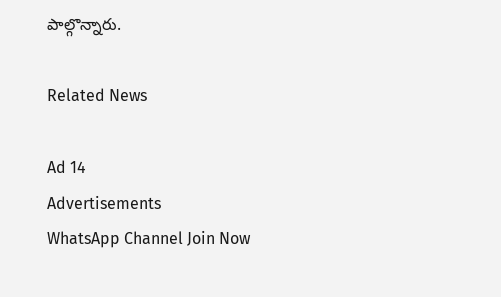పాల్గొన్నారు.

Related News

Ad 14
Advertisements
WhatsApp Channel Join Now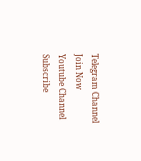Telegram Channel Join Now
Youtube Channel Subscribe